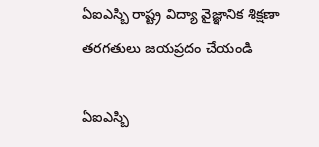ఏఐఎస్బి రాష్ట్ర విద్యా వైజ్ఞానిక శిక్షణా తరగతులు జయప్రదం చేయండి

ఏఐఎస్బి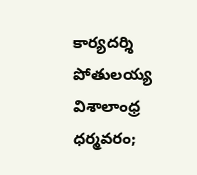కార్యదర్శి పోతులయ్య విశాలాంధ్ర ధర్మవరం;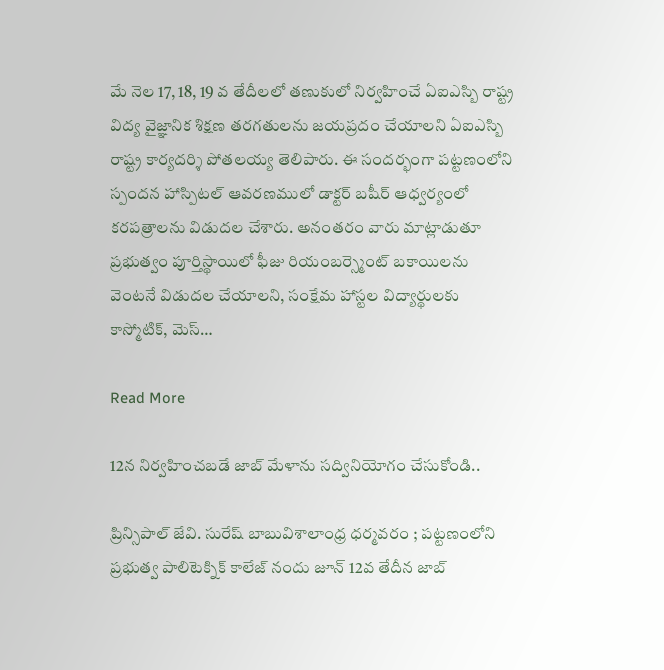మే నెల 17, 18, 19 వ తేదీలలో తణుకులో నిర్వహించే ఏఐఎస్బి రాష్ట్ర విద్య వైజ్ఞానిక శిక్షణ తరగతులను జయప్రదం చేయాలని ఏఐఎస్బి రాష్ట్ర కార్యదర్శి పోతలయ్య తెలిపారు. ఈ సందర్భంగా పట్టణంలోని స్పందన హాస్పిటల్ ఆవరణములో డాక్టర్ బషీర్ ఆధ్వర్యంలో కరపత్రాలను విడుదల చేశారు. అనంతరం వారు మాట్లాడుతూ ప్రభుత్వం పూర్తిస్థాయిలో ఫీజు రియంబర్స్మెంట్ బకాయిలను వెంటనే విడుదల చేయాలని, సంక్షేమ హాస్టల విద్యార్థులకు కాస్మోటిక్, మెస్…

Read More

12న నిర్వహించబడే జాబ్ మేళాను సద్వినియోగం చేసుకోండి..

ప్రిన్సిపాల్ జేవి. సురేష్ బాబువిశాలాంధ్ర ధర్మవరం ; పట్టణంలోని ప్రభుత్వ పాలిటెక్నిక్ కాలేజ్ నందు జూన్ 12వ తేదీన జాబ్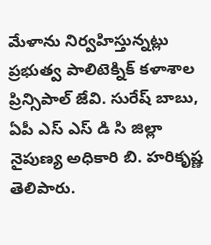మేళాను నిర్వహిస్తున్నట్లు ప్రభుత్వ పాలిటెక్నిక్ కళాశాల ప్రిన్సిపాల్ జేవి. సురేష్ బాబు, ఏపీ ఎస్ ఎస్ డి సి జిల్లా నైపుణ్య అధికారి బి. హరికృష్ణ తెలిపారు.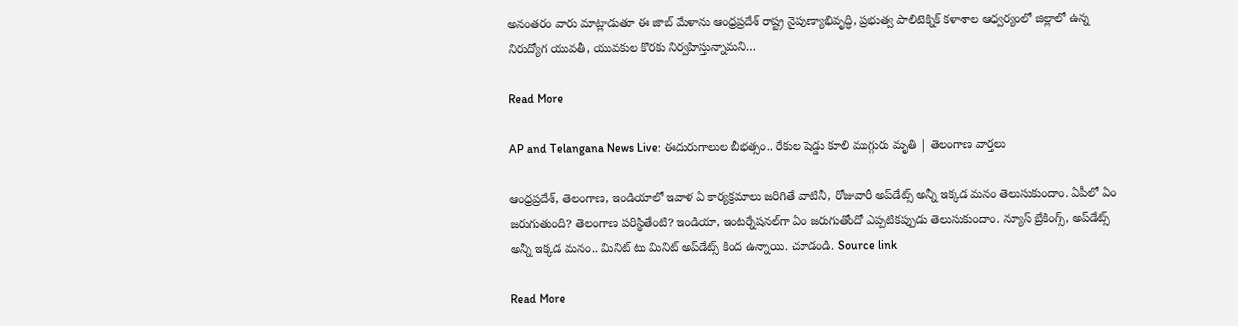అనంతరం వారు మాట్లాడుతూ ఈ జాబ్ మేళాను ఆంధ్రప్రదేశ్ రాష్ట్ర నైపుణ్యాభివృద్ధి, ప్రభుత్వ పాలిటెక్నిక్ కళాశాల ఆధ్వర్యంలో జిల్లాలో ఉన్న నిరుద్యోగ యువతీ, యువకుల కొరకు నిర్వహిస్తున్నామని…

Read More

AP and Telangana News Live: ఈదురుగాలుల బీభత్సం.. రేకుల షెడ్డు కూలి ముగ్గురు మృతి | తెలంగాణ వార్తలు

ఆంధ్రప్రదేశ్, తెలంగాణ, ఇండియాలో ఇవాళ ఏ కార్యక్రమాలు జరిగితే వాటినీ, రోజువారీ అప్‌డేట్స్ అన్నీ ఇక్కడ మనం తెలుసుకుందాం. ఏపీలో ఏం జరుగుతుంది? తెలంగాణ పరిస్థితేంటి? ఇండియా, ఇంటర్నేషనల్‌గా ఏం జరుగుతోందో ఎప్పటికప్పుడు తెలుసుకుందాం. న్యూస్ బ్రేకింగ్స్, అప్‌డేట్స్ అన్నీ ఇక్కడ మనం.. మినిట్ టు మినిట్ అప్‌డేట్స్ కింద ఉన్నాయి. చూడండి. Source link

Read More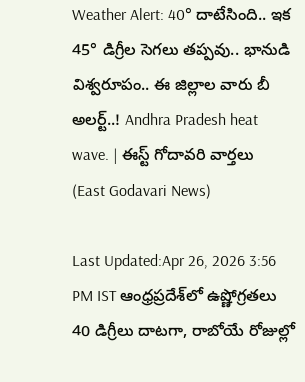Weather Alert: 40° దాటేసింది.. ఇక 45° డిగ్రీల సెగలు తప్పవు.. భానుడి విశ్వరూపం.. ఈ జిల్లాల వారు బీ అలర్ట్..! Andhra Pradesh heat wave. | ఈస్ట్ గోదావరి వార్తలు (East Godavari News)

Last Updated:Apr 26, 2026 3:56 PM IST ఆంధ్రప్రదేశ్‌లో ఉష్ణోగ్రతలు 40 డిగ్రీలు దాటగా, రాబోయే రోజుల్లో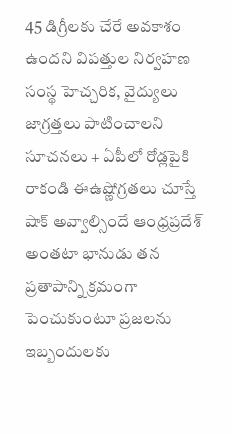45 డిగ్రీలకు చేరే అవకాశం ఉందని విపత్తుల నిర్వహణ సంస్థ హెచ్చరిక, వైద్యులు జాగ్రత్తలు పాటించాలని సూచనలు + ఏపీలో రోడ్లపైకి రాకండి ఈఉష్ణోగ్రతలు చూస్తే షాక్ అవ్వాల్సిందే ఆంధ్రప్రదేశ్ అంతటా భానుడు తన ప్రతాపాన్ని క్రమంగా పెంచుకుంటూ ప్రజలను ఇబ్బందులకు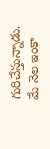గురిచేస్తున్నాడు. మే నెల ఇంకా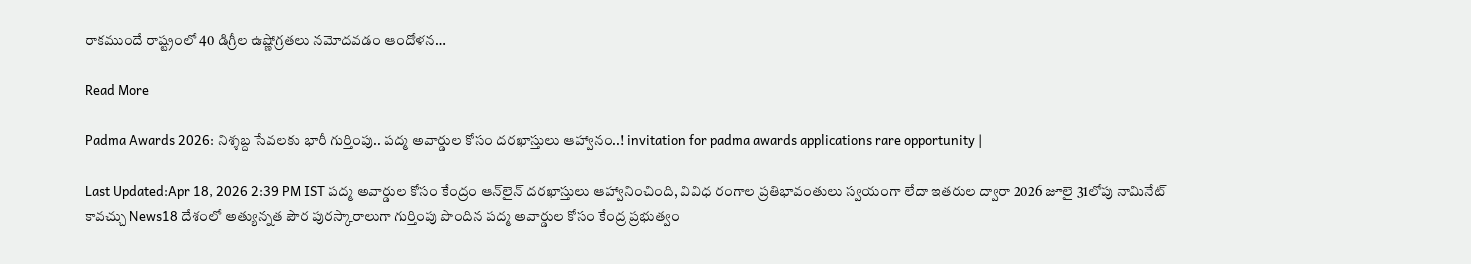రాకముందే రాష్ట్రంలో 40 డిగ్రీల ఉష్ణోగ్రతలు నమోదవడం ఆందోళన…

Read More

Padma Awards 2026: నిశ్శబ్ద సేవలకు భారీ గుర్తింపు.. పద్మ అవార్డుల కోసం దరఖాస్తులు ఆహ్వానం..! invitation for padma awards applications rare opportunity |

Last Updated:Apr 18, 2026 2:39 PM IST పద్మ అవార్డుల కోసం కేంద్రం ఆన్‌లైన్ దరఖాస్తులు ఆహ్వానించింది, వివిధ రంగాల ప్రతిభావంతులు స్వయంగా లేదా ఇతరుల ద్వారా 2026 జూలై 31లోపు నామినేట్ కావచ్చు News18 దేశంలో అత్యున్నత పౌర పురస్కారాలుగా గుర్తింపు పొందిన పద్మ అవార్డుల కోసం కేంద్ర ప్రభుత్వం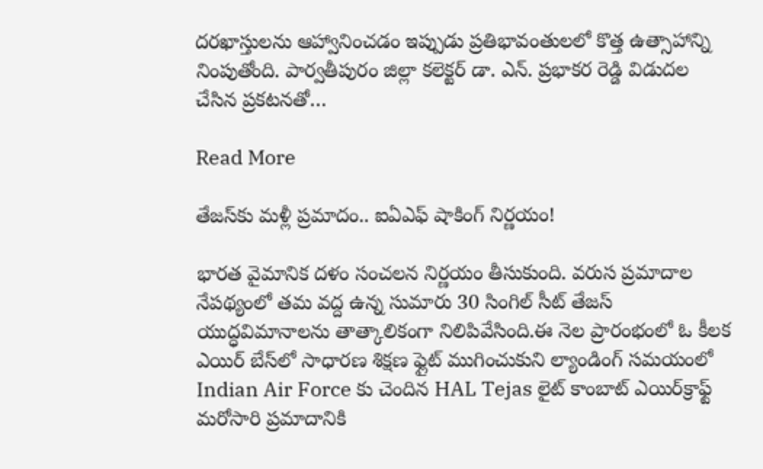దరఖాస్తులను ఆహ్వానించడం ఇప్పుడు ప్రతిభావంతులలో కొత్త ఉత్సాహాన్ని నింపుతోంది. పార్వతీపురం జిల్లా కలెక్టర్ డా. ఎన్. ప్రభాకర రెడ్డి విడుదల చేసిన ప్రకటనతో…

Read More

తేజస్‌కు మళ్లీ ప్రమాదం.. ఐఏఎఫ్ షాకింగ్ నిర్ణయం!

భారత వైమానిక దళం సంచలన నిర్ణయం తీసుకుంది. వరుస ప్రమాదాల నేపథ్యంలో తమ వద్ద ఉన్న సుమారు 30 సింగిల్ సీట్ తేజస్ యుద్ధవిమానాలను తాత్కాలికంగా నిలిపివేసింది.ఈ నెల ప్రారంభంలో ఓ కీలక ఎయిర్ బేస్‌లో సాధారణ శిక్షణ ఫ్లైట్ ముగించుకుని ల్యాండింగ్ సమయంలో Indian Air Force కు చెందిన HAL Tejas లైట్ కాంబాట్ ఎయిర్‌క్రాఫ్ట్ మరోసారి ప్రమాదానికి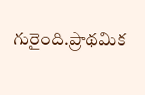గురైంది.ప్రాథమిక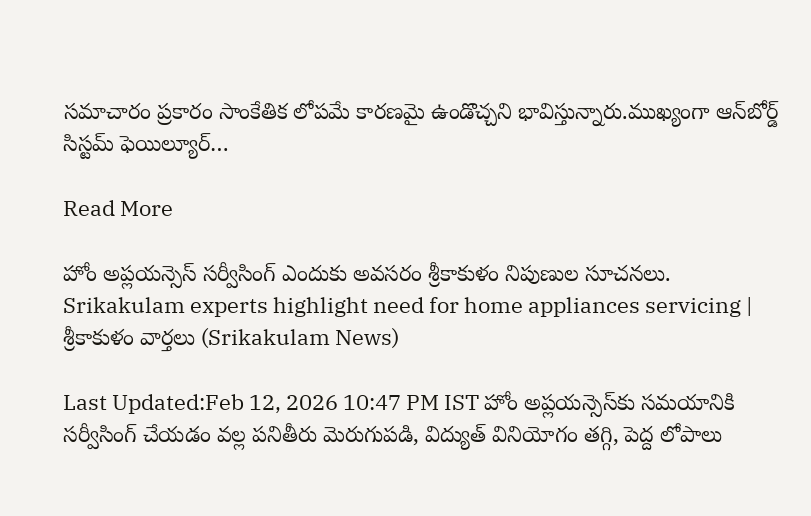సమాచారం ప్రకారం సాంకేతిక లోపమే కారణమై ఉండొచ్చని భావిస్తున్నారు.ముఖ్యంగా ఆన్‌బోర్డ్ సిస్టమ్ ఫెయిల్యూర్…

Read More

హోం అప్లయన్సెస్ సర్వీసింగ్ ఎందుకు అవసరం శ్రీకాకుళం నిపుణుల సూచనలు. Srikakulam experts highlight need for home appliances servicing | శ్రీకాకుళం వార్తలు (Srikakulam News)

Last Updated:Feb 12, 2026 10:47 PM IST హోం అప్లయన్సెస్‌కు సమయానికి సర్వీసింగ్ చేయడం వల్ల పనితీరు మెరుగుపడి, విద్యుత్ వినియోగం తగ్గి, పెద్ద లోపాలు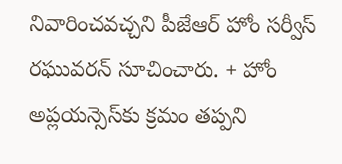నివారించవచ్చని పీజేఆర్ హోం సర్వీస్ రఘువరన్ సూచించారు. + హోం అప్లయన్సెస్‌కు క్రమం తప్పని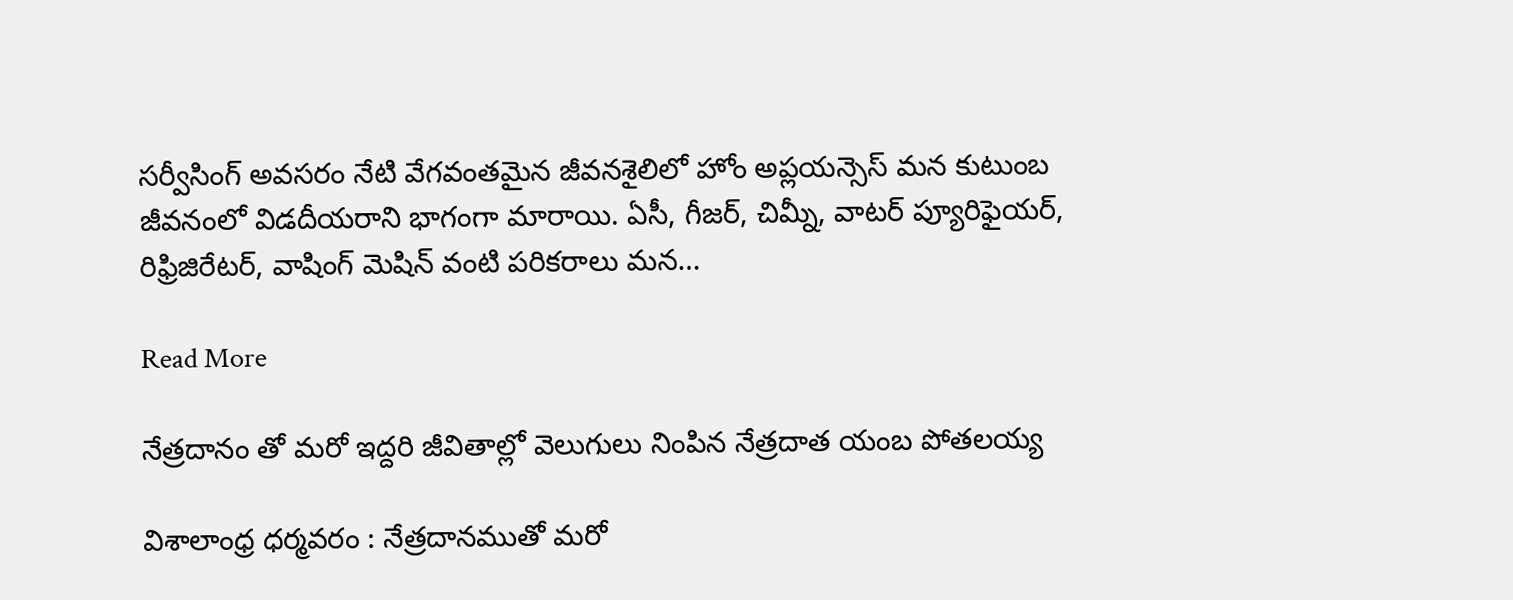సర్వీసింగ్ అవసరం నేటి వేగవంతమైన జీవనశైలిలో హోం అప్లయన్సెస్ మన కుటుంబ జీవనంలో విడదీయరాని భాగంగా మారాయి. ఏసీ, గీజర్, చిమ్నీ, వాటర్ ప్యూరిఫైయర్, రిఫ్రిజిరేటర్, వాషింగ్ మెషిన్ వంటి పరికరాలు మన…

Read More

నేత్రదానం తో మరో ఇద్దరి జీవితాల్లో వెలుగులు నింపిన నేత్రదాత యంబ పోతలయ్య

విశాలాంధ్ర ధర్మవరం : నేత్రదానముతో మరో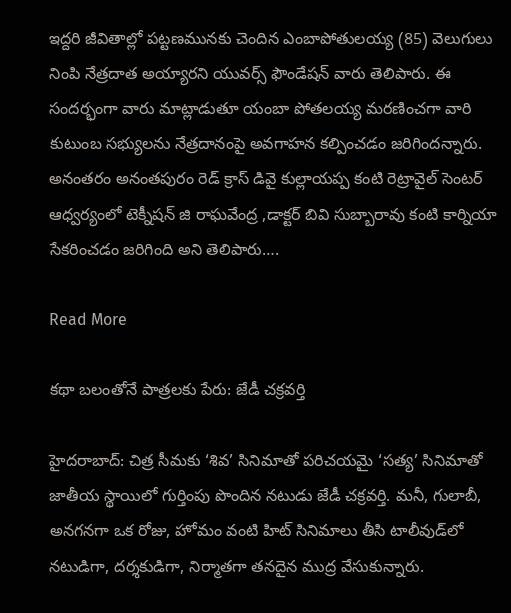ఇద్దరి జీవితాల్లో పట్టణమునకు చెందిన ఎంబాపోతులయ్య (85) వెలుగులు నింపి నేత్రదాత అయ్యారని యువర్స్ ఫౌండేషన్ వారు తెలిపారు. ఈ సందర్భంగా వారు మాట్లాడుతూ యంబా పోతలయ్య మరణించగా వారి కుటుంబ సభ్యులను నేత్రదానంపై అవగాహన కల్పించడం జరిగిందన్నారు. అనంతరం అనంతపురం రెడ్ క్రాస్ డివై కుల్లాయప్ప కంటి రెట్రావైల్ సెంటర్ ఆధ్వర్యంలో టెక్నీషన్ జి రాఘవేంద్ర ,డాక్టర్ బివి సుబ్బారావు కంటి కార్నియా సేకరించడం జరిగింది అని తెలిపారు….

Read More

కథా బలంతోనే పాత్రలకు పేరు: జేడీ చక్రవర్తి

హైదరాబాద్: చిత్ర సీమకు ‘శివ’ సినిమాతో పరిచయమై ‘సత్య’ సినిమాతో జాతీయ స్థాయిలో గుర్తింపు పొందిన నటుడు జేడీ చక్రవర్తి. మనీ, గులాబీ, అనగనగా ఒక రోజు, హోమం వంటి హిట్ సినిమాలు తీసి టాలీవుడ్‌లో నటుడిగా, దర్శకుడిగా, నిర్మాతగా తనదైన ముద్ర వేసుకున్నారు.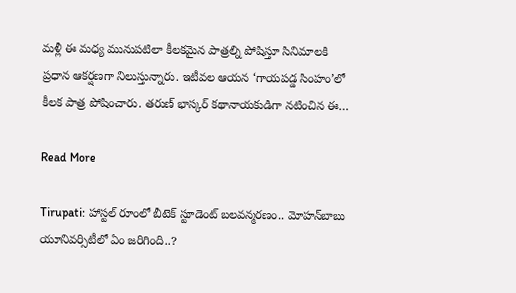మళ్లీ ఈ మధ్య మునుపటిలా కీలకమైన పాత్రల్ని పోషిస్తూ సినిమాలకి ప్రధాన ఆకర్షణగా నిలుస్తున్నారు. ఇటీవల ఆయన ‘గాయపడ్డ సింహం’లో కీలక పాత్ర పోషించారు. తరుణ్ భాస్కర్ కథానాయకుడిగా నటించిన ఈ…

Read More

Tirupati: హాస్టల్ రూంలో బీటెక్ స్టూడెంట్ బలవన్మరణం.. మోహన్‌బాబు యూనివర్సిటీలో ఏం జరిగింది..?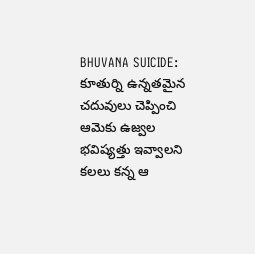BHUVANA SUICIDE: కూతుర్ని ఉన్నతమైన చదువులు చెప్పించి ఆమెకు ఉజ్వల భవిష్యత్తు ఇవ్వాలని కలలు కన్న ఆ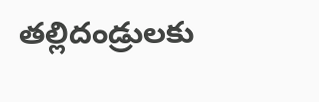తల్లిదండ్రులకు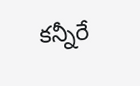కన్నీరే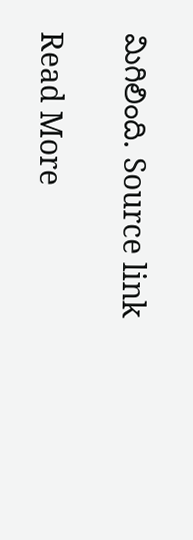మిగిలింది. Source link

Read More